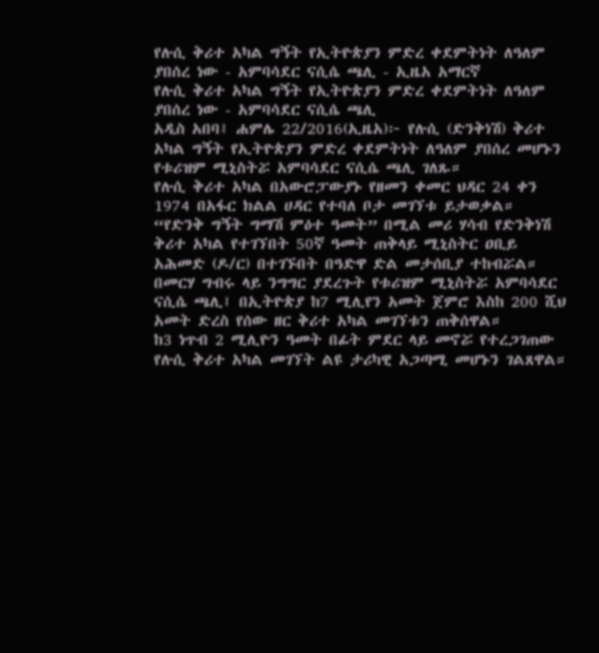የሉሲ ቅሪተ አካል ግኝት የኢትዮጵያን ምድረ ቀደምትነት ለዓለም ያበሰረ ነው - አምባሳደር ናሲሴ ጫሊ - ኢዜአ አማርኛ
የሉሲ ቅሪተ አካል ግኝት የኢትዮጵያን ምድረ ቀደምትነት ለዓለም ያበሰረ ነው - አምባሳደር ናሲሴ ጫሊ
አዲስ አበባ፤ ሐምሌ 22/2016(ኢዜአ)፦ የሉሲ (ድንቅነሽ) ቅሪተ አካል ግኝት የኢትዮጵያን ምድረ ቀደምትነት ለዓለም ያበሰረ መሆኑን የቱሪዝም ሚኒስትሯ አምባሳደር ናሲሴ ጫሊ ገለጹ።
የሉሲ ቅሪተ አካል በአውሮፓውያኑ የዘመን ቀመር ህዳር 24 ቀን 1974 በአፋር ክልል ሀዳር የተባለ ቦታ መገኘቱ ይታወቃል።
“የድንቅ ግኝት ግማሽ ምዕተ ዓመት” በሚል መሪ ሃሳብ የድንቅነሽ ቅሪተ አካል የተገኘበት 50ኛ ዓመት ጠቅላይ ሚኒስትር ዐቢይ አሕመድ (ዶ/ር) በተገኙበት በዓድዋ ድል መታሰቢያ ተከብሯል።
በመርሃ ግብሩ ላይ ንግግር ያደረጉት የቱሪዝም ሚኒስትሯ አምባሳደር ናሲሴ ጫሊ፤ በኢትዮጵያ ከ7 ሚሊየን አመት ጀምሮ እስከ 200 ሺህ አመት ድረስ የሰው ዘር ቅሪተ አካል መገኘቱን ጠቅሰዋል።
ከ3 ነጥብ 2 ሚሊዮን ዓመት በፊት ምደር ላይ መኖሯ የተረጋገጠው የሉሲ ቅሪተ አካል መገኘት ልዩ ታሪካዊ አጋጣሚ መሆኑን ገልጸዋል።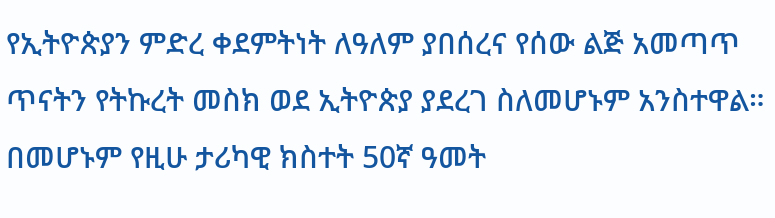የኢትዮጵያን ምድረ ቀደምትነት ለዓለም ያበሰረና የሰው ልጅ አመጣጥ ጥናትን የትኩረት መስክ ወደ ኢትዮጵያ ያደረገ ስለመሆኑም አንስተዋል።
በመሆኑም የዚሁ ታሪካዊ ክስተት 50ኛ ዓመት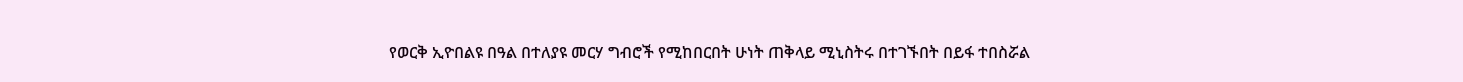የወርቅ ኢዮበልዩ በዓል በተለያዩ መርሃ ግብሮች የሚከበርበት ሁነት ጠቅላይ ሚኒስትሩ በተገኙበት በይፋ ተበስሯል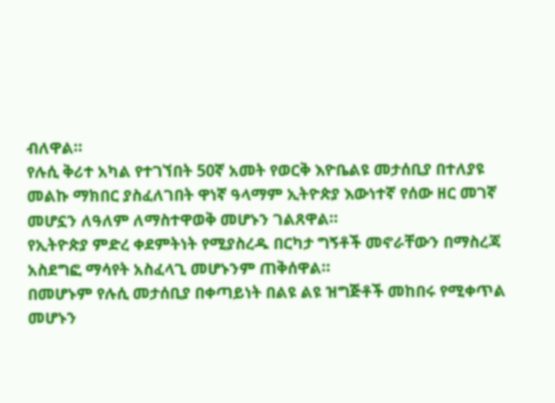ብለዋል።
የሉሲ ቅሪተ አካል የተገኘበት 50ኛ አመት የወርቅ እዮቤልዩ መታሰቢያ በተለያዩ መልኩ ማክበር ያስፈለገበት ዋነኛ ዓላማም ኢትዮጵያ እውነተኛ የሰው ዘር መገኛ መሆኗን ለዓለም ለማስተዋወቅ መሆኑን ገልጸዋል።
የኢትዮጵያ ምድረ ቀደምትነት የሚያስረዱ በርካታ ግኝቶች መኖራቸውን በማስረጃ አስደግፎ ማሳየት አስፈላጊ መሆኑንም ጠቅሰዋል።
በመሆኑም የሉሲ መታሰቢያ በቀጣይነት በልዩ ልዩ ዝግጅቶች መከበሩ የሚቀጥል መሆኑን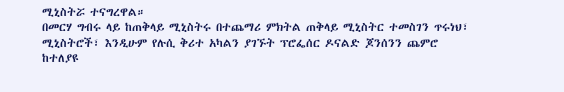ሚኒስትሯ ተናግረዋል።
በመርሃ ግብሩ ላይ ከጠቅላይ ሚኒስትሩ በተጨማሪ ምክትል ጠቅላይ ሚኒስትር ተመስገን ጥሩነህ፣ ሚኒስትሮች፣ እንዲሁም የሉሲ ቅሪተ አካልን ያገኙት ፕሮፌሰር ዶናልድ ጆንሰንን ጨምሮ ከተለያዩ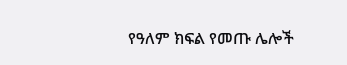የዓለም ክፍል የመጡ ሌሎች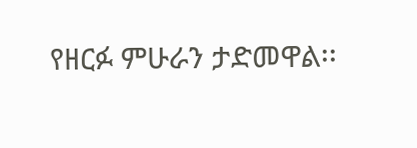የዘርፉ ምሁራን ታድመዋል፡፡